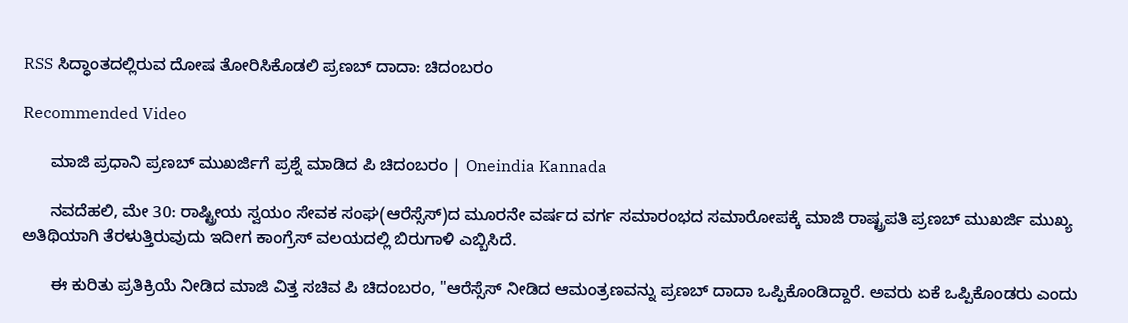RSS ಸಿದ್ಧಾಂತದಲ್ಲಿರುವ ದೋಷ ತೋರಿಸಿಕೊಡಲಿ ಪ್ರಣಬ್ ದಾದಾ: ಚಿದಂಬರಂ

Recommended Video

      ಮಾಜಿ ಪ್ರಧಾನಿ ಪ್ರಣಬ್ ಮುಖರ್ಜಿಗೆ ಪ್ರಶ್ನೆ ಮಾಡಿದ ಪಿ ಚಿದಂಬರಂ | Oneindia Kannada

      ನವದೆಹಲಿ, ಮೇ 30: ರಾಷ್ಟ್ರೀಯ ಸ್ವಯಂ ಸೇವಕ ಸಂಘ(ಆರೆಸ್ಸೆಸ್)ದ ಮೂರನೇ ವರ್ಷದ ವರ್ಗ ಸಮಾರಂಭದ ಸಮಾರೋಪಕ್ಕೆ ಮಾಜಿ ರಾಷ್ಟ್ರಪತಿ ಪ್ರಣಬ್ ಮುಖರ್ಜಿ ಮುಖ್ಯ ಅತಿಥಿಯಾಗಿ ತೆರಳುತ್ತಿರುವುದು ಇದೀಗ ಕಾಂಗ್ರೆಸ್ ವಲಯದಲ್ಲಿ ಬಿರುಗಾಳಿ ಎಬ್ಬಿಸಿದೆ.

      ಈ ಕುರಿತು ಪ್ರತಿಕ್ರಿಯೆ ನೀಡಿದ ಮಾಜಿ ವಿತ್ತ ಸಚಿವ ಪಿ ಚಿದಂಬರಂ, "ಆರೆಸ್ಸೆಸ್ ನೀಡಿದ ಆಮಂತ್ರಣವನ್ನು ಪ್ರಣಬ್ ದಾದಾ ಒಪ್ಪಿಕೊಂಡಿದ್ದಾರೆ. ಅವರು ಏಕೆ ಒಪ್ಪಿಕೊಂಡರು ಎಂದು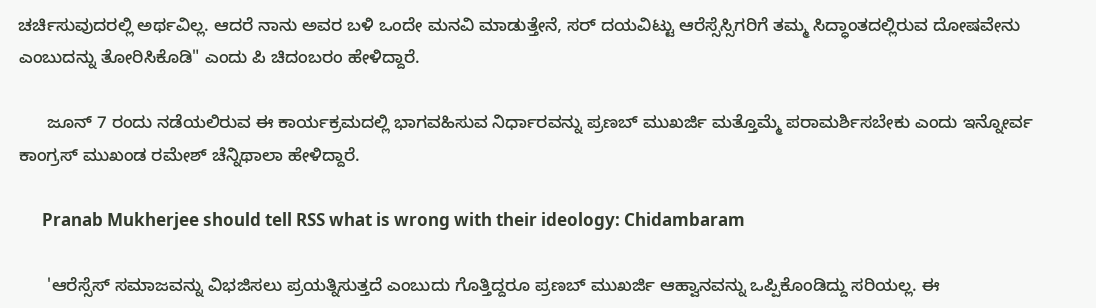ಚರ್ಚಿಸುವುದರಲ್ಲಿ ಅರ್ಥವಿಲ್ಲ. ಆದರೆ ನಾನು ಅವರ ಬಳಿ ಒಂದೇ ಮನವಿ ಮಾಡುತ್ತೇನೆ, ಸರ್ ದಯವಿಟ್ಟು ಆರೆಸ್ಸೆಸ್ಸಿಗರಿಗೆ ತಮ್ಮ ಸಿದ್ಧಾಂತದಲ್ಲಿರುವ ದೋಷವೇನು ಎಂಬುದನ್ನು ತೋರಿಸಿಕೊಡಿ" ಎಂದು ಪಿ ಚಿದಂಬರಂ ಹೇಳಿದ್ದಾರೆ.

      ಜೂನ್ 7 ರಂದು ನಡೆಯಲಿರುವ ಈ ಕಾರ್ಯಕ್ರಮದಲ್ಲಿ ಭಾಗವಹಿಸುವ ನಿರ್ಧಾರವನ್ನು ಪ್ರಣಬ್ ಮುಖರ್ಜಿ ಮತ್ತೊಮ್ಮೆ ಪರಾಮರ್ಶಿಸಬೇಕು ಎಂದು ಇನ್ನೋರ್ವ ಕಾಂಗ್ರಸ್ ಮುಖಂಡ ರಮೇಶ್ ಚೆನ್ನಿಥಾಲಾ ಹೇಳಿದ್ದಾರೆ.

      Pranab Mukherjee should tell RSS what is wrong with their ideology: Chidambaram

      'ಆರೆಸ್ಸೆಸ್ ಸಮಾಜವನ್ನು ವಿಭಜಿಸಲು ಪ್ರಯತ್ನಿಸುತ್ತದೆ ಎಂಬುದು ಗೊತ್ತಿದ್ದರೂ ಪ್ರಣಬ್ ಮುಖರ್ಜಿ ಆಹ್ವಾನವನ್ನು ಒಪ್ಪಿಕೊಂಡಿದ್ದು ಸರಿಯಲ್ಲ. ಈ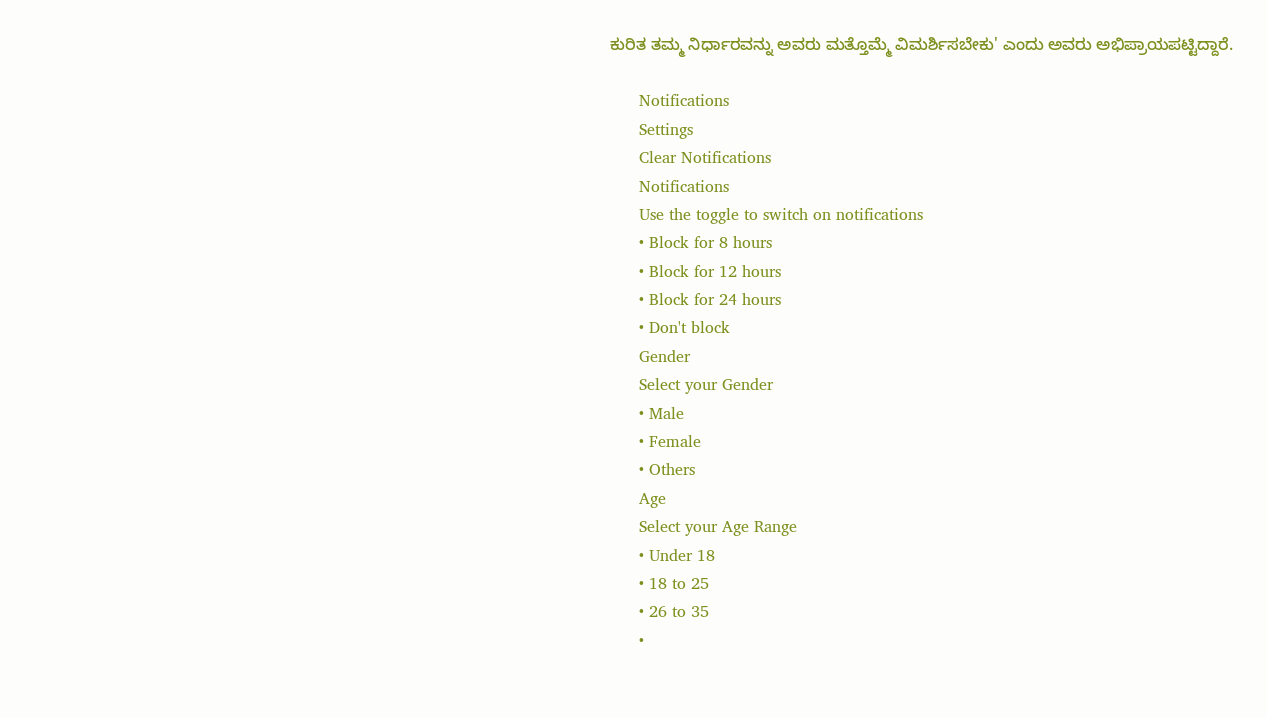ಕುರಿತ ತಮ್ಮ ನಿರ್ಧಾರವನ್ನು ಅವರು ಮತ್ತೊಮ್ಮೆ ವಿಮರ್ಶಿಸಬೇಕು' ಎಂದು ಅವರು ಅಭಿಪ್ರಾಯಪಟ್ಟಿದ್ದಾರೆ.

      Notifications
      Settings
      Clear Notifications
      Notifications
      Use the toggle to switch on notifications
      • Block for 8 hours
      • Block for 12 hours
      • Block for 24 hours
      • Don't block
      Gender
      Select your Gender
      • Male
      • Female
      • Others
      Age
      Select your Age Range
      • Under 18
      • 18 to 25
      • 26 to 35
      •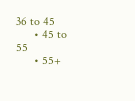36 to 45
      • 45 to 55
      • 55+